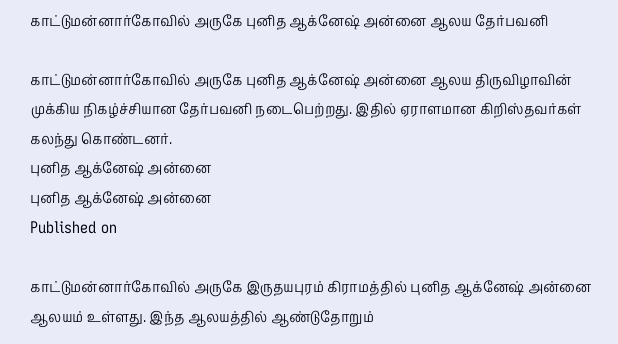காட்டுமன்னார்கோவில் அருகே புனித ஆக்னேஷ் அன்னை ஆலய தேர்பவனி

காட்டுமன்னார்கோவில் அருகே புனித ஆக்னேஷ் அன்னை ஆலய திருவிழாவின் முக்கிய நிகழ்ச்சியான தேர்பவனி நடைபெற்றது. இதில் ஏராளமான கிறிஸ்தவர்கள் கலந்து கொண்டனர்.
புனித ஆக்னேஷ் அன்னை
புனித ஆக்னேஷ் அன்னை
Published on

காட்டுமன்னார்கோவில் அருகே இருதயபுரம் கிராமத்தில் புனித ஆக்னேஷ் அன்னை ஆலயம் உள்ளது. இந்த ஆலயத்தில் ஆண்டுதோறும்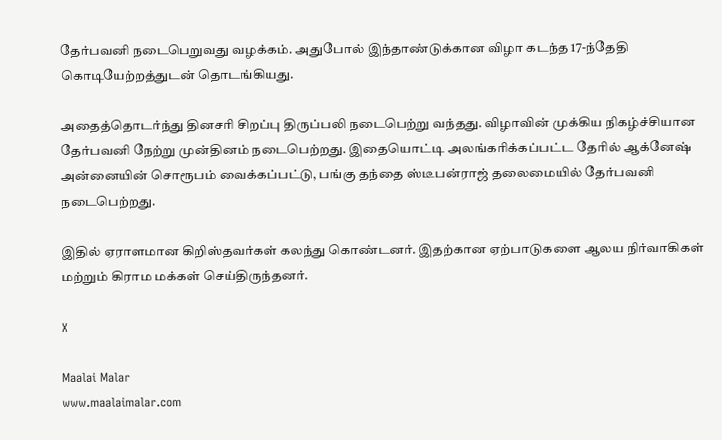தேர்பவனி நடைபெறுவது வழக்கம். அதுபோல் இந்தாண்டுக்கான விழா கடந்த 17-ந்தேதி கொடியேற்றத்துடன் தொடங்கியது.

அதைத்தொடர்ந்து தினசரி சிறப்பு திருப்பலி நடைபெற்று வந்தது. விழாவின் முக்கிய நிகழ்ச்சியான தேர்பவனி நேற்று முன்தினம் நடைபெற்றது. இதையொட்டி அலங்கரிக்கப்பட்ட தேரில் ஆக்னேஷ் அன்னையின் சொரூபம் வைக்கப்பட்டு, பங்கு தந்தை ஸ்டீபன்ராஜ் தலைமையில் தேர்பவனி நடைபெற்றது.

இதில் ஏராளமான கிறிஸ்தவர்கள் கலந்து கொண்டனர். இதற்கான ஏற்பாடுகளை ஆலய நிர்வாகிகள் மற்றும் கிராம மக்கள் செய்திருந்தனர்.

X

Maalai Malar
www.maalaimalar.com